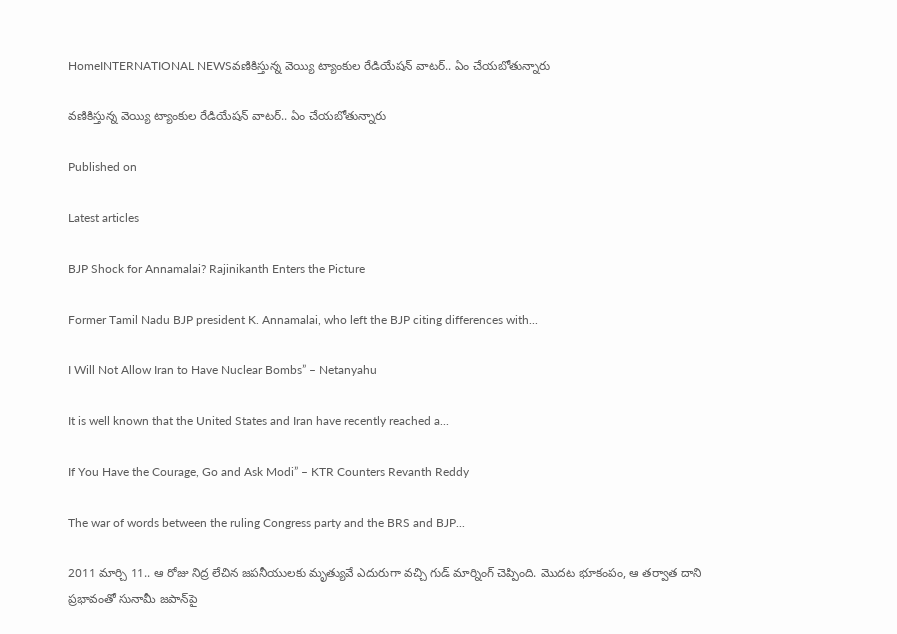HomeINTERNATIONAL NEWSవణికిస్తున్న వెయ్యి ట్యాంకుల రేడియేషన్ వాటర్.. ఏం చేయబోతున్నారు

వణికిస్తున్న వెయ్యి ట్యాంకుల రేడియేషన్ వాటర్.. ఏం చేయబోతున్నారు

Published on

Latest articles

BJP Shock for Annamalai? Rajinikanth Enters the Picture

Former Tamil Nadu BJP president K. Annamalai, who left the BJP citing differences with...

I Will Not Allow Iran to Have Nuclear Bombs” – Netanyahu

It is well known that the United States and Iran have recently reached a...

If You Have the Courage, Go and Ask Modi” – KTR Counters Revanth Reddy

The war of words between the ruling Congress party and the BRS and BJP...

2011 మార్చి 11.. ఆ రోజు నిద్ర లేచిన జపనీయులకు మృత్యువే ఎదురుగా వచ్చి గుడ్ మార్నింగ్ చెప్పింది. మొదట భూకంపం, ఆ తర్వాత దాని ప్రభావంతో సునామీ జపాన్‌పై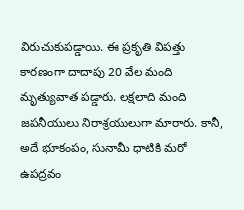విరుచుకుపడ్డాయి. ఈ ప్రకృతి విపత్తు కారణంగా దాదాపు 20 వేల మంది మృత్యువాత పడ్డారు. లక్షలాది మంది జపనీయులు నిరాశ్రయులుగా మారారు. కానీ, అదే భూకంపం, సునామీ ధాటికి మరో ఉపద్రవం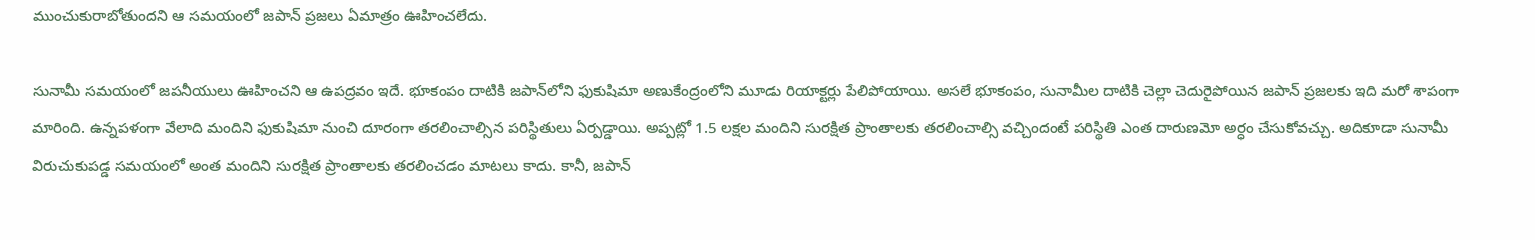ముంచుకురాబోతుందని ఆ సమయంలో జపాన్ ప్రజలు ఏమాత్రం ఊహించలేదు.

సునామీ సమయంలో జపనీయులు ఊహించని ఆ ఉపద్రవం ఇదే. భూకంపం దాటికి జపాన్‌లోని ఫుకుషిమా అణుకేంద్రంలోని మూడు రియాక్టర్లు పేలిపోయాయి. అసలే భూకంపం, సునామీల దాటికి చెల్లా చెదురైపోయిన జపాన్ ప్రజలకు ఇది మరో శాపంగా మారింది. ఉన్నపళంగా వేలాది మందిని ఫుకుషిమా నుంచి దూరంగా తరలించాల్సిన పరిస్థితులు ఏర్పడ్డాయి. అప్పట్లో 1.5 లక్షల మందిని సురక్షిత ప్రాంతాలకు తరలించాల్సి వచ్చిందంటే పరిస్థితి ఎంత దారుణమో అర్ధం చేసుకోవచ్చు. అదికూడా సునామీ విరుచుకుపడ్డ సమయంలో అంత మందిని సురక్షిత ప్రాంతాలకు తరలించడం మాటలు కాదు. కానీ, జపాన్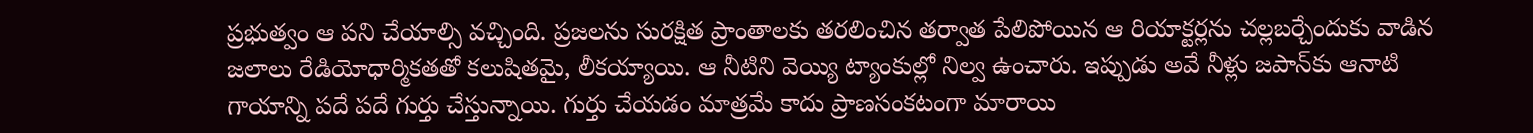ప్రభుత్వం ఆ పని చేయాల్సి వచ్చింది. ప్రజలను సురక్షిత ప్రాంతాలకు తరలించిన తర్వాత పేలిపోయిన ఆ రియాక్టర్లను చల్లబర్చేందుకు వాడిన జలాలు రేడియోధార్మికతతో కలుషితమై, లీకయ్యాయి. ఆ నీటిని వెయ్యి ట్యాంకుల్లో నిల్వ ఉంచారు. ఇప్పుడు అవే నీళ్లు జపాన్‌కు ఆనాటి గాయాన్ని పదే పదే గుర్తు చేస్తున్నాయి. గుర్తు చేయడం మాత్రమే కాదు ప్రాణసంకటంగా మారాయి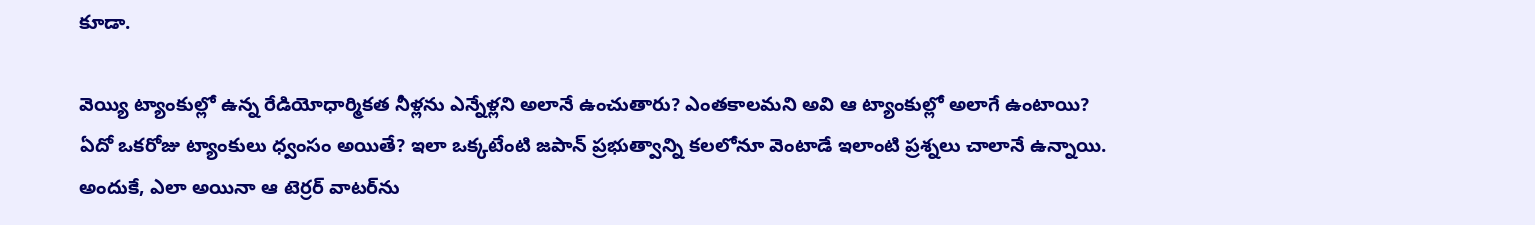కూడా.

వెయ్యి ట్యాంకుల్లో ఉన్న రేడియోధార్మికత నీళ్లను ఎన్నేళ్లని అలానే ఉంచుతారు? ఎంతకాలమని అవి ఆ ట్యాంకుల్లో అలాగే ఉంటాయి? ఏదో ఒకరోజు ట్యాంకులు ధ్వంసం అయితే? ఇలా ఒక్కటేంటి జపాన్ ప్రభుత్వాన్ని కలలోనూ వెంటాడే ఇలాంటి ప్రశ్నలు చాలానే ఉన్నాయి. అందుకే, ఎలా అయినా ఆ టెర్రర్ వాటర్‌ను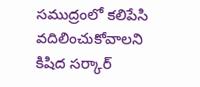సముద్రంలో కలిపేసి వదిలించుకోవాలని కిషిద సర్కార్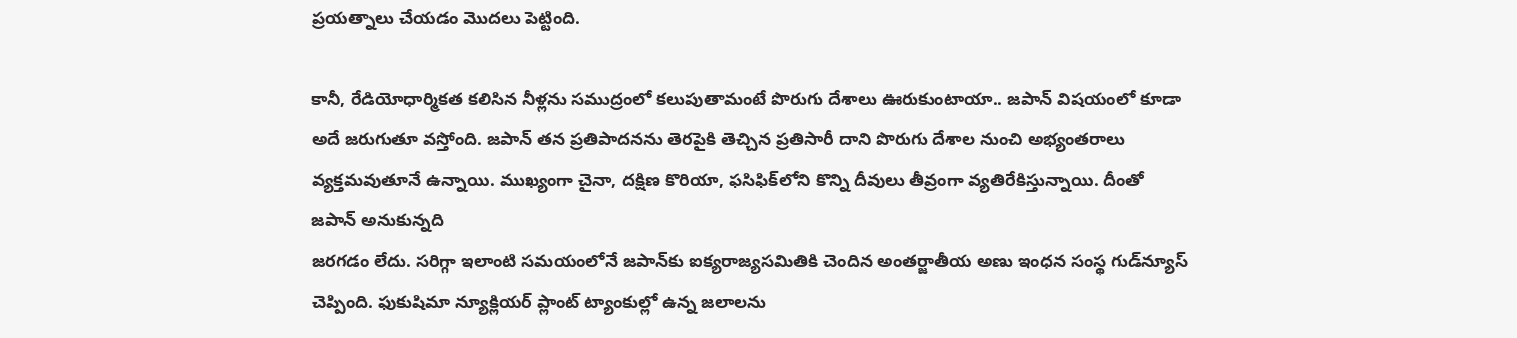ప్రయత్నాలు చేయడం మొదలు పెట్టింది.

కానీ, రేడియోధార్మికత కలిసిన నీళ్లను సముద్రంలో కలుపుతామంటే పొరుగు దేశాలు ఊరుకుంటాయా.. జపాన్ విషయంలో కూడా అదే జరుగుతూ వస్తోంది. జపాన్ తన ప్రతిపాదనను తెరపైకి తెచ్చిన ప్రతిసారీ దాని పొరుగు దేశాల నుంచి అభ్యంతరాలు వ్యక్తమవుతూనే ఉన్నాయి. ముఖ్యంగా చైనా, దక్షిణ కొరియా, ఫసిఫిక్‌లోని కొన్ని దీవులు తీవ్రంగా వ్యతిరేకిస్తున్నాయి. దీంతో జపాన్ అనుకున్నది
జరగడం లేదు. సరిగ్గా ఇలాంటి సమయంలోనే జపాన్‌కు ఐక్యరాజ్యసమితికి చెందిన అంతర్జాతీయ అణు ఇంధన సంస్థ గుడ్‌న్యూస్ చెప్పింది. ఫుకుషిమా న్యూక్లియర్ ప్లాంట్‌ ట్యాంకుల్లో ఉన్న జలాలను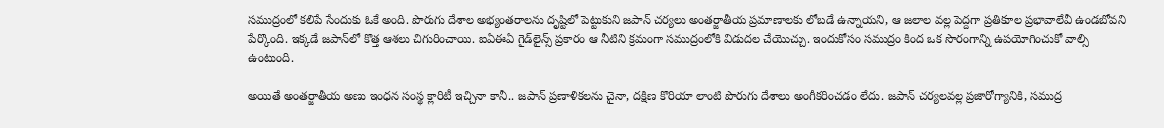సముద్రంలో కలిపే సేందుకు ఓకే అంది. పొరుగు దేశాల అభ్యంతరాలను దృష్టిలో పెట్టుకుని జపాన్ చర్యలు అంతర్జాతీయ ప్రమాణాలకు లోబడే ఉన్నాయని, ఆ జలాల వల్ల పెద్దగా ప్రతికూల ప్రభావాలేవీ ఉండబోవని పేర్కొంది. ఇక్కడే జపాన్‌లో కొత్త ఆశలు చిగురించాయి. ఐఏఈఏ గైడ్‌లైన్స్ ప్రకారం ఆ నీటిని క్రమంగా సముద్రంలోకి విడుదల చేయొచ్చు. ఇందుకోసం సముద్రం కింద ఒక సొరంగాన్ని ఉపయోగించుకో వాల్సి ఉంటుంది.

అయితే అంతర్జాతీయ అణు ఇంధన సంస్థ క్లారిటీ ఇచ్చినా కానీ.. జపాన్‌ ప్రణాళికలను చైనా, దక్షిణ కొరియా లాంటి పొరుగు దేశాలు అంగీకరించడం లేదు. జపాన్ చర్యలవల్ల ప్రజారోగ్యానికి, సముద్ర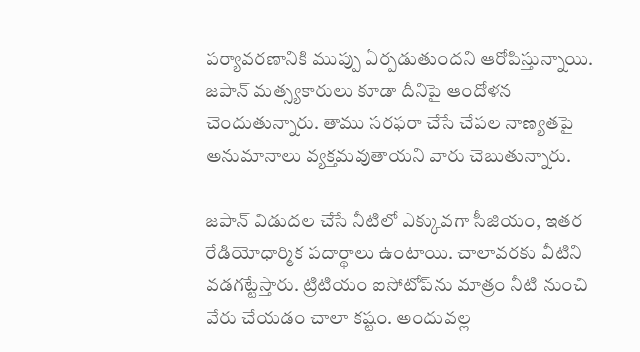పర్యావరణానికి ముప్పు ఏర్పడుతుందని ఆరోపిస్తున్నాయి. జపాన్‌ మత్స్యకారులు కూడా దీనిపై ఆందోళన చెందుతున్నారు. తాము సరఫరా చేసే చేపల నాణ్యతపై అనుమానాలు వ్యక్తమవుతాయని వారు చెబుతున్నారు.

జపాన్ విడుదల చేసే నీటిలో ఎక్కువగా సీజియం, ఇతర రేడియోధార్మిక పదార్థాలు ఉంటాయి. చాలావరకు వీటిని వడగట్టేస్తారు. ట్రిటియం ఐసోటోప్‌ను మాత్రం నీటి నుంచి వేరు చేయడం చాలా కష్టం. అందువల్ల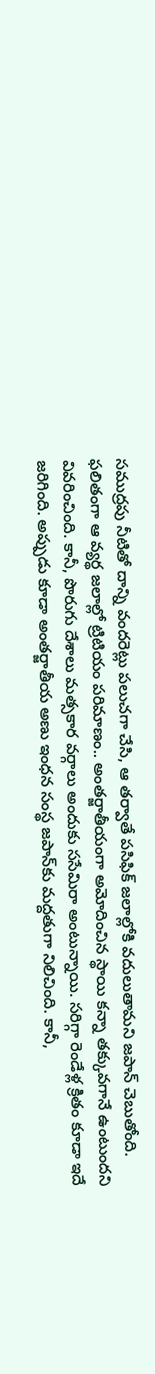సముద్రపు నీటితో దాన్ని వందరెట్లు పలుచగా చేసి, ఆ తర్వాతే పసిఫిక్‌ జలాల్లోకి వదులుతామని జపాన్‌ చెబుతోంది. ఫలితంగా ఆ వ్యర్థ జలాల్లో ట్రిటియం పరిమాణం.. అంతర్జాతీయంగా అమోదించిన స్థాయి కన్నా తక్కువగానే ఉంటుందని వివరించింది. కానీ, పొరుగు దేశాలు మత్సకార వర్గాలు అందుకు ససేమిరా అంటున్నాయి. సరిగ్గా రెండేళ్ల క్రితం కూడా ఇదే జరిగింది. అప్పుడు కూడా అంతర్జాతీయ అణు ఇంధన సంస్థ జపాన్‌కు మద్దతుగా నిలిచింది. కానీ,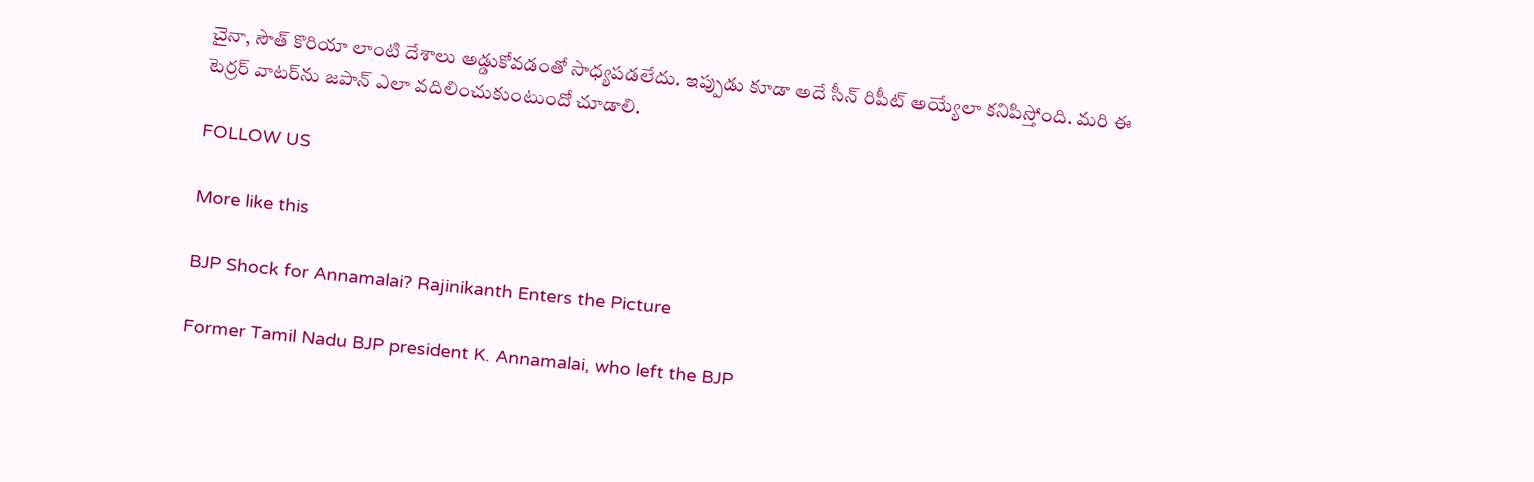చైనా, సౌత్ కొరియా లాంటి దేశాలు అడ్డుకోవడంతో సాధ్యపడలేదు. ఇప్పుడు కూడా అదే సీన్ రిపీట్ అయ్యేలా కనిపిస్తోంది. మరి ఈ టెర్రర్ వాటర్‌ను జపాన్ ఎలా వదిలించుకుంటుందో చూడాలి.

FOLLOW US

More like this

BJP Shock for Annamalai? Rajinikanth Enters the Picture

Former Tamil Nadu BJP president K. Annamalai, who left the BJP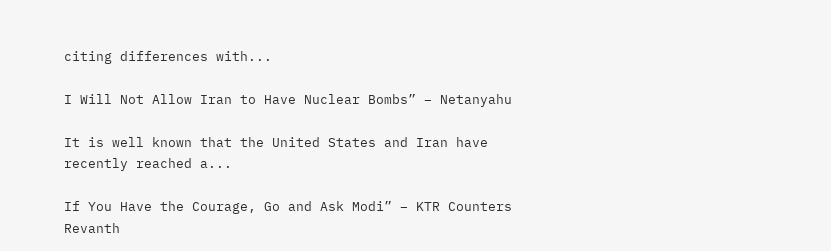citing differences with...

I Will Not Allow Iran to Have Nuclear Bombs” – Netanyahu

It is well known that the United States and Iran have recently reached a...

If You Have the Courage, Go and Ask Modi” – KTR Counters Revanth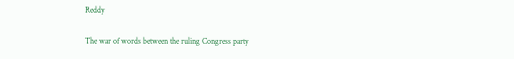Reddy

The war of words between the ruling Congress party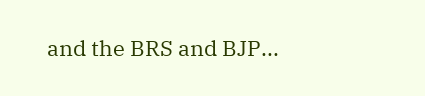and the BRS and BJP...